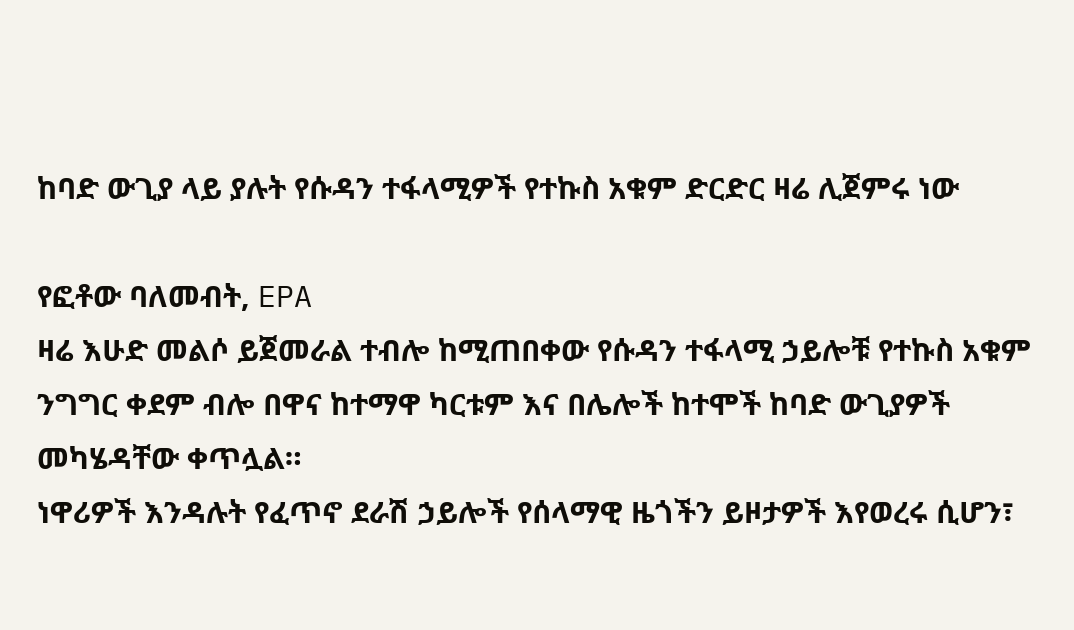ከባድ ውጊያ ላይ ያሉት የሱዳን ተፋላሚዎች የተኩስ አቁም ድርድር ዛሬ ሊጀምሩ ነው

የፎቶው ባለመብት, EPA
ዛሬ እሁድ መልሶ ይጀመራል ተብሎ ከሚጠበቀው የሱዳን ተፋላሚ ኃይሎቹ የተኩስ አቁም ንግግር ቀደም ብሎ በዋና ከተማዋ ካርቱም እና በሌሎች ከተሞች ከባድ ውጊያዎች መካሄዳቸው ቀጥሏል።
ነዋሪዎች እንዳሉት የፈጥኖ ደራሽ ኃይሎች የሰላማዊ ዜጎችን ይዞታዎች እየወረሩ ሲሆን፣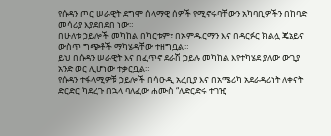የሱዳን ጦር ሠራዊት ደግሞ ሰላማዊ ሰዎች የሚኖሩባቸውን አካባቢዎችን በከባድ መሳሪያ እያደበደበ ነው።
በሁለቱ ኃይሎች መካከል በካርቱም፣ በኦምዱርማን እና በዳርፉር ክልሏ ጄኔይና ውስጥ ግጭቶች ማካሄዳቸው ተዘግቧል።
ይህ በሱዳን ሠራዊት እና በፈጥኖ ደራሽ ኃይሉ መካከል እየተካሄደ ያለው ውጊያ አንድ ወር ሊሆነው ተቃርቧል።
የሱዳን ተፋላሚዎቹ ኃይሎች በሳዑዲ አረቢያ እና በአሜሪካ አደራዳሪነት ለቀናት ድርድር ካደረጉ በኋላ ባለፈው ሐሙስ “ለድርድሩ ተገዢ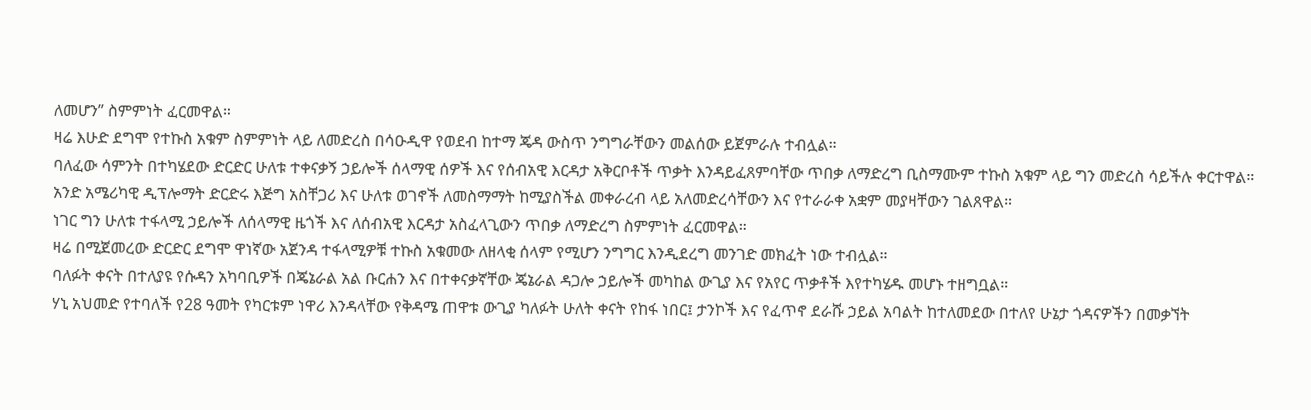ለመሆን” ስምምነት ፈርመዋል።
ዛሬ እሁድ ደግሞ የተኩስ አቁም ስምምነት ላይ ለመድረስ በሳዑዲዋ የወደብ ከተማ ጄዳ ውስጥ ንግግራቸውን መልሰው ይጀምራሉ ተብሏል።
ባለፈው ሳምንት በተካሄደው ድርድር ሁለቱ ተቀናቃኝ ኃይሎች ሰላማዊ ሰዎች እና የሰብአዊ እርዳታ አቅርቦቶች ጥቃት እንዳይፈጸምባቸው ጥበቃ ለማድረግ ቢስማሙም ተኩስ አቁም ላይ ግን መድረስ ሳይችሉ ቀርተዋል።
አንድ አሜሪካዊ ዲፕሎማት ድርድሩ እጅግ አስቸጋሪ እና ሁለቱ ወገኖች ለመስማማት ከሚያስችል መቀራረብ ላይ አለመድረሳቸውን እና የተራራቀ አቋም መያዛቸውን ገልጸዋል።
ነገር ግን ሁለቱ ተፋላሚ ኃይሎች ለሰላማዊ ዜጎች እና ለሰብአዊ እርዳታ አስፈላጊውን ጥበቃ ለማድረግ ስምምነት ፈርመዋል።
ዛሬ በሚጀመረው ድርድር ደግሞ ዋነኛው አጀንዳ ተፋላሚዎቹ ተኩስ አቁመው ለዘላቂ ሰላም የሚሆን ንግግር እንዲደረግ መንገድ መክፈት ነው ተብሏል።
ባለፉት ቀናት በተለያዩ የሱዳን አካባቢዎች በጄኔራል አል ቡርሐን እና በተቀናቃኛቸው ጄኔራል ዳጋሎ ኃይሎች መካከል ውጊያ እና የአየር ጥቃቶች እየተካሄዱ መሆኑ ተዘግቧል።
ሃኒ አህመድ የተባለች የ28 ዓመት የካርቱም ነዋሪ እንዳላቸው የቅዳሜ ጠዋቱ ውጊያ ካለፉት ሁለት ቀናት የከፋ ነበር፤ ታንኮች እና የፈጥኖ ደራሹ ኃይል አባልት ከተለመደው በተለየ ሁኔታ ጎዳናዎችን በመቃኘት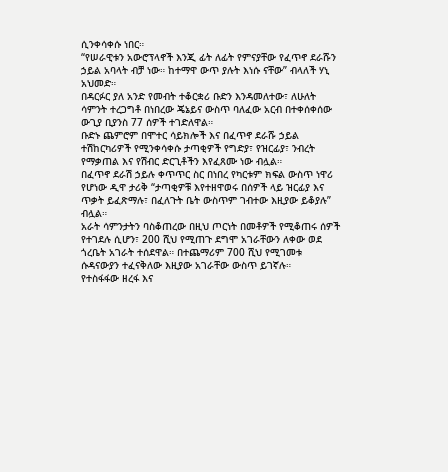ሲንቀሳቀሱ ነበር።
“የሠራዊቱን አውሮፕላኖች እንጂ ፊት ለፊት የምናያቸው የፈጥኖ ደራሹን ኃይል አባላት ብቻ ነው። ከተማዋ ውጥ ያሉት እነሱ ናቸው” ብላለች ሃኒ አህመድ።
በዳርፉር ያለ አንድ የመብት ተቆርቋሪ ቡድን እንዳመለተው፣ ለሁለት ሳምንት ተረጋግቶ በነበረው ጄኔይና ውስጥ ባለፈው አርብ በተቀሰቀሰው ውጊያ ቢያንስ 77 ሰዎች ተገድለዋል።
ቡድኑ ጨምሮም በሞተር ሳይክሎች እና በፈጥኖ ደራሹ ኃይል ተሽከርካሪዎች የሚንቀሳቀሱ ታጣቂዎች የግድያ፣ የዝርፊያ፣ ንብረት የማቃጠል እና የሽብር ድርጊቶችን እየፈጸሙ ነው ብሏል።
በፈጥኖ ደራሽ ኃይሉ ቀጥጥር ስር በነበረ የካርቱም ክፍል ውስጥ ነዋሪ የሆነው ዲዋ ታሪቅ “ታጣቂዎቹ እየተዘዋወሩ በሰዎች ላይ ዝርፊያ እና ጥቃት ይፈጽማሉ፣ በፈለጉት ቤት ውስጥም ገብተው እዚያው ይቆያሉ” ብሏል።
አራት ሳምንታትን ባስቆጠረው በዚህ ጦርነት በመቶዎች የሚቆጠሩ ሰዎች የተገደሉ ሲሆን፣ 200 ሺህ የሚጠጉ ደግሞ አገራቸውን ለቀው ወደ ጎረቤት አገራት ተሰደዋል። በተጨማሪም 700 ሺህ የሚገመቱ ሱዳናውያን ተፈናቅለው እዚያው አገራቸው ውስጥ ይገኛሉ።
የተስፋፋው ዘረፋ እና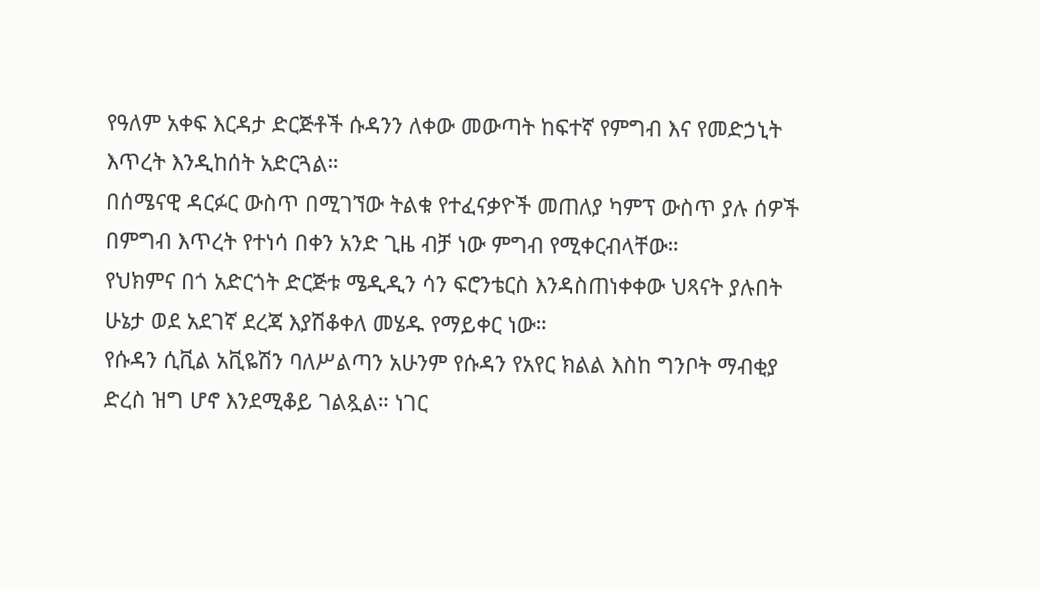የዓለም አቀፍ እርዳታ ድርጅቶች ሱዳንን ለቀው መውጣት ከፍተኛ የምግብ እና የመድኃኒት እጥረት እንዲከሰት አድርጓል።
በሰሜናዊ ዳርፉር ውስጥ በሚገኘው ትልቁ የተፈናቃዮች መጠለያ ካምፕ ውስጥ ያሉ ሰዎች በምግብ እጥረት የተነሳ በቀን አንድ ጊዜ ብቻ ነው ምግብ የሚቀርብላቸው።
የህክምና በጎ አድርጎት ድርጅቱ ሜዲዲን ሳን ፍሮንቴርስ እንዳስጠነቀቀው ህጻናት ያሉበት ሁኔታ ወደ አደገኛ ደረጃ እያሽቆቀለ መሄዱ የማይቀር ነው።
የሱዳን ሲቪል አቪዬሽን ባለሥልጣን አሁንም የሱዳን የአየር ክልል እስከ ግንቦት ማብቂያ ድረስ ዝግ ሆኖ እንደሚቆይ ገልጿል። ነገር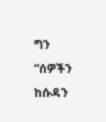ግን “ሰዎችን ከሱዳን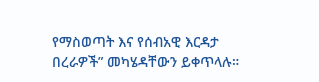የማስወጣት እና የሰብአዊ እርዳታ በረራዎች” መካሄዳቸውን ይቀጥላሉ።